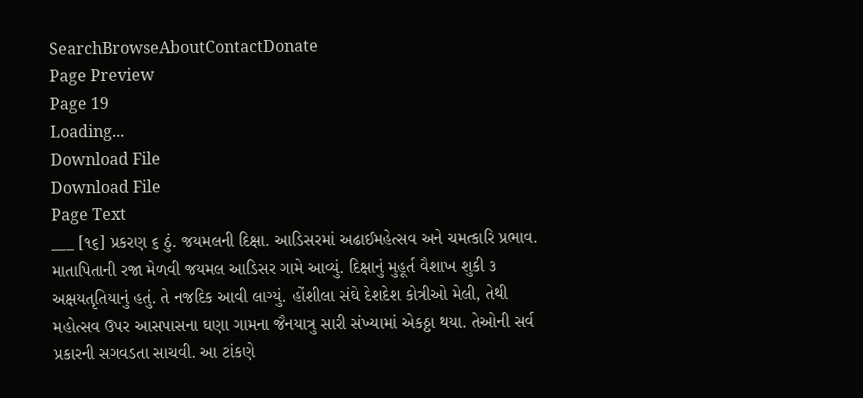SearchBrowseAboutContactDonate
Page Preview
Page 19
Loading...
Download File
Download File
Page Text
___ [૧૬] પ્રકરણ ૬ ઠું. જયમલની દિક્ષા. આડિસરમાં અઢાઈમહેત્સવ અને ચમત્કારિ પ્રભાવ. માતાપિતાની રજા મેળવી જયમલ આડિસર ગામે આવ્યું. દિક્ષાનું મુહૂર્ત વૈશાખ શુકી ૩ અક્ષયતૃતિયાનું હતું. તે નજદિક આવી લાગ્યું. હોંશીલા સંઘે દેશદેશ કોત્રીઓ મેલી, તેથી મહોત્સવ ઉપર આસપાસના ઘણા ગામના જૈનયાત્રુ સારી સંખ્યામાં એકઠ્ઠા થયા. તેઓની સર્વ પ્રકારની સગવડતા સાચવી. આ ટાંકણે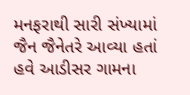મનફરાથી સારી સંખ્યામાં જૈન જૈનેતરે આવ્યા હતાં હવે આડીસર ગામના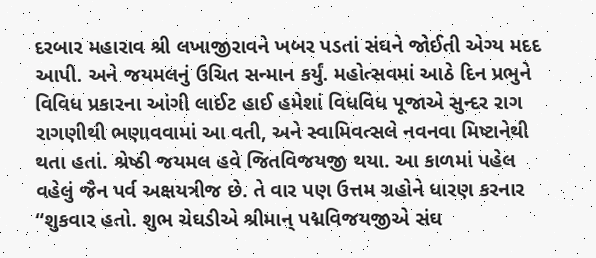દરબાર મહારાવ શ્રી લખાજીરાવને ખબર પડતાં સંઘને જોઈતી એગ્ય મદદ આપી. અને જયમલનું ઉચિત સન્માન કર્યું. મહોત્સવમાં આઠે દિન પ્રભુને વિવિધ પ્રકારના આંગી લાઈટ હાઈ હમેશાં વિધવિધ પૂજાએ સુન્દર રાગ રાગણીથી ભણાવવામાં આ વતી, અને સ્વામિવત્સલે નવનવા મિષ્ટાનેથી થતા હતાં. શ્રેષ્ઠી જયમલ હવે જિતવિજયજી થયા. આ કાળમાં પહેલ વહેલું જૈન પર્વ અક્ષયત્રીજ છે. તે વાર પણ ઉત્તમ ગ્રહોને ધારણ કરનાર “શુકવાર હતો. શુભ ચેઘડીએ શ્રીમાન્ પદ્મવિજયજીએ સંઘ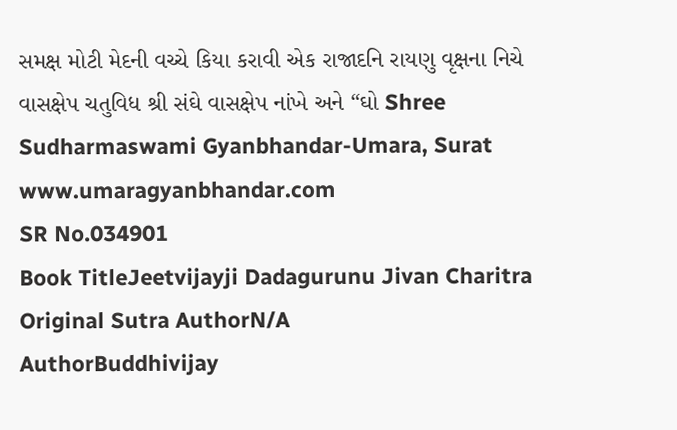સમક્ષ મોટી મેદની વચ્ચે કિયા કરાવી એક રાજાદનિ રાયણુ વૃક્ષના નિચે વાસક્ષેપ ચતુવિધ શ્રી સંઘે વાસક્ષેપ નાંખે અને “ઘો Shree Sudharmaswami Gyanbhandar-Umara, Surat www.umaragyanbhandar.com
SR No.034901
Book TitleJeetvijayji Dadagurunu Jivan Charitra
Original Sutra AuthorN/A
AuthorBuddhivijay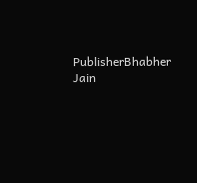PublisherBhabher Jain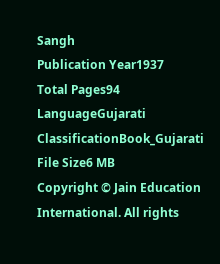Sangh
Publication Year1937
Total Pages94
LanguageGujarati
ClassificationBook_Gujarati
File Size6 MB
Copyright © Jain Education International. All rights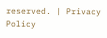reserved. | Privacy Policy